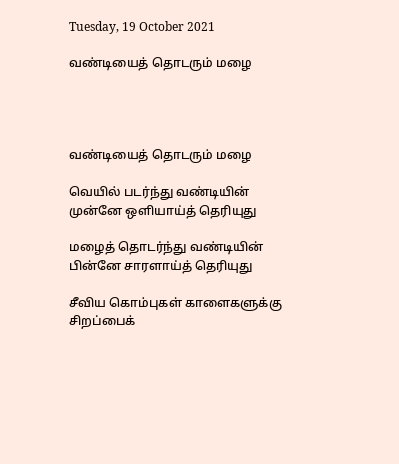Tuesday, 19 October 2021

வண்டியைத் தொடரும் மழை




வண்டியைத் தொடரும் மழை

வெயில் படர்ந்து வண்டியின் முன்னே ஒளியாய்த் தெரியுது

மழைத் தொடர்ந்து வண்டியின் பின்னே சாரளாய்த் தெரியுது

சீவிய கொம்புகள் காளைகளுக்கு சிறப்பைக்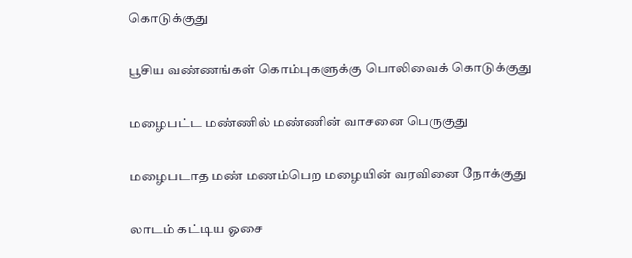கொடுக்குது

பூசிய வண்ணங்கள் கொம்புகளுக்கு பொலிவைக் கொடுக்குது

மழைபட்ட மண்ணில் மண்ணின் வாசனை பெருகுது

மழைபடாத மண் மணம்பெற மழையின் வரவினை நோக்குது

லாடம் கட்டிய ஓசை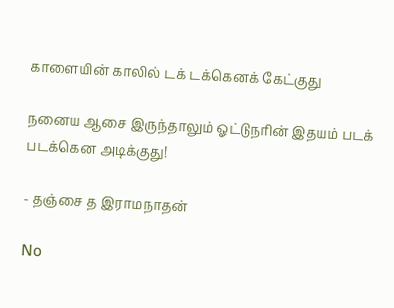காளையின் காலில் டக் டக்கெனக் கேட்குது

நனைய ஆசை இருந்தாலும் ஓட்டுநரின் இதயம் படக் படக்கென அடிக்குது!

- தஞ்சை த இராமநாதன்

No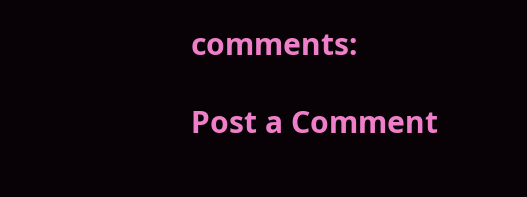comments:

Post a Comment